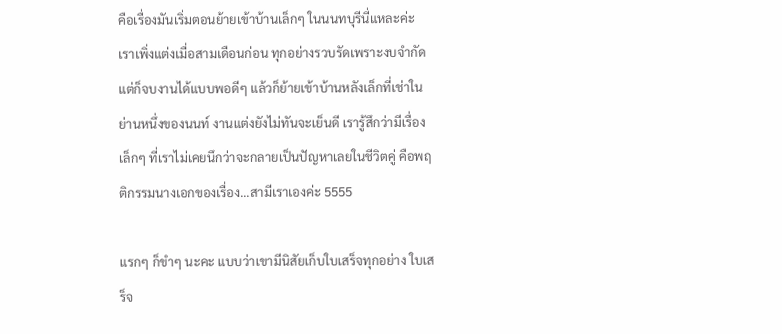คือเรื่องมันเริ่มตอนย้ายเข้าบ้านเล็กๆ ในนนทบุรีนี่แหละค่ะ เราเพิ่งแต่งเมื่อสามเดือนก่อน ทุกอย่างรวบรัดเพราะงบจำกัด แต่ก็จบงานได้แบบพอดีๆ แล้วก็ย้ายเข้าบ้านหลังเล็กที่เช่าในย่านหนึ่งของนนท์ งานแต่งยังไม่ทันจะเย็นดี เรารู้สึกว่ามีเรื่องเล็กๆ ที่เราไม่เคยนึกว่าจะกลายเป็นปัญหาเลยในชีวิตคู่ คือพฤติกรรมนางเอกของเรื่อง...สามีเราเองค่ะ 5555

แรกๆ ก็ขำๆ นะคะ แบบว่าเขามีนิสัยเก็บใบเสร็จทุกอย่าง ใบเสร็จ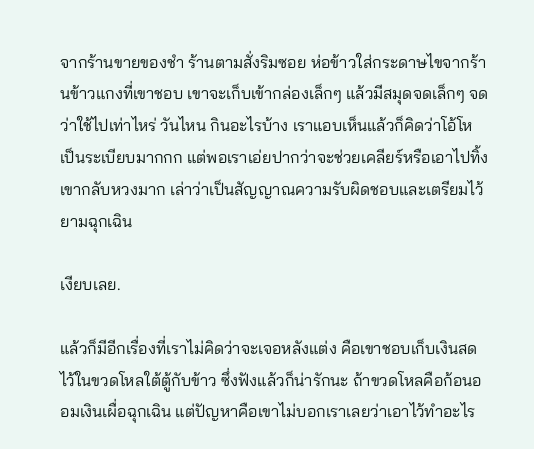จากร้านขายของชำ ร้านตามสั่งริมซอย ห่อข้าวใส่กระดาษไขจากร้านข้าวแกงที่เขาชอบ เขาจะเก็บเข้ากล่องเล็กๆ แล้วมีสมุดจดเล็กๆ จดว่าใช้ไปเท่าไหร่ วันไหน กินอะไรบ้าง เราแอบเห็นแล้วก็คิดว่าโอ้โห เป็นระเบียบมากกก แต่พอเราเอ่ยปากว่าจะช่วยเคลียร์หรือเอาไปทิ้ง เขากลับหวงมาก เล่าว่าเป็นสัญญาณความรับผิดชอบและเตรียมไว้ยามฉุกเฉิน

เงียบเลย.

แล้วก็มีอีกเรื่องที่เราไม่คิดว่าจะเจอหลังแต่ง คือเขาชอบเก็บเงินสดไว้ในขวดโหลใต้ตู้กับข้าว ซึ่งฟังแล้วก็น่ารักนะ ถ้าขวดโหลคือก้อนออมเงินเผื่อฉุกเฉิน แต่ปัญหาคือเขาไม่บอกเราเลยว่าเอาไว้ทำอะไร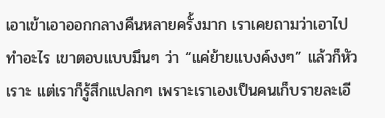เอาเข้าเอาออกกลางคืนหลายครั้งมาก เราเคยถามว่าเอาไปทำอะไร เขาตอบแบบมึนๆ ว่า “แค่ย้ายแบงค์งงๆ” แล้วก็หัวเราะ แต่เราก็รู้สึกแปลกๆ เพราะเราเองเป็นคนเก็บรายละเอี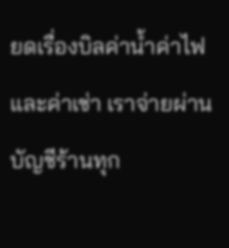ยดเรื่องบิลค่าน้ำค่าไฟและค่าเช่า เราจ่ายผ่านบัญชีร้านทุก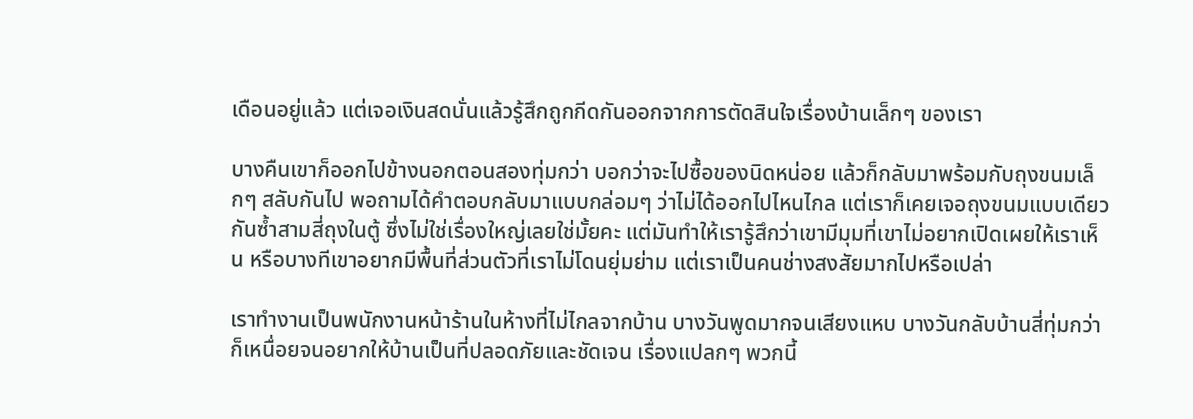เดือนอยู่แล้ว แต่เจอเงินสดนั่นแล้วรู้สึกถูกกีดกันออกจากการตัดสินใจเรื่องบ้านเล็กๆ ของเรา

บางคืนเขาก็ออกไปข้างนอกตอนสองทุ่มกว่า บอกว่าจะไปซื้อของนิดหน่อย แล้วก็กลับมาพร้อมกับถุงขนมเล็กๆ สลับกันไป พอถามได้คำตอบกลับมาแบบกล่อมๆ ว่าไม่ได้ออกไปไหนไกล แต่เราก็เคยเจอถุงขนมแบบเดียวกันซ้ำสามสี่ถุงในตู้ ซึ่งไม่ใช่เรื่องใหญ่เลยใช่มั้ยคะ แต่มันทำให้เรารู้สึกว่าเขามีมุมที่เขาไม่อยากเปิดเผยให้เราเห็น หรือบางทีเขาอยากมีพื้นที่ส่วนตัวที่เราไม่โดนยุ่มย่าม แต่เราเป็นคนช่างสงสัยมากไปหรือเปล่า

เราทำงานเป็นพนักงานหน้าร้านในห้างที่ไม่ไกลจากบ้าน บางวันพูดมากจนเสียงแหบ บางวันกลับบ้านสี่ทุ่มกว่า ก็เหนื่อยจนอยากให้บ้านเป็นที่ปลอดภัยและชัดเจน เรื่องแปลกๆ พวกนี้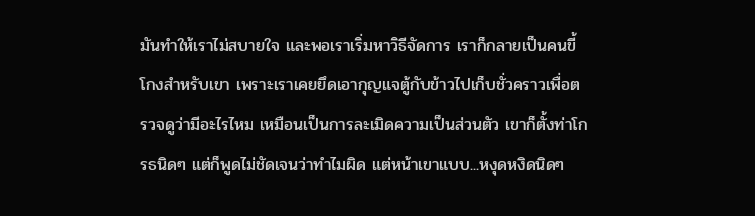มันทำให้เราไม่สบายใจ และพอเราเริ่มหาวิธีจัดการ เราก็กลายเป็นคนขี้โกงสำหรับเขา เพราะเราเคยยึดเอากุญแจตู้กับข้าวไปเก็บชั่วคราวเพื่อตรวจดูว่ามีอะไรไหม เหมือนเป็นการละเมิดความเป็นส่วนตัว เขาก็ตั้งท่าโกรธนิดๆ แต่ก็พูดไม่ชัดเจนว่าทำไมผิด แต่หน้าเขาแบบ...หงุดหงิดนิดๆ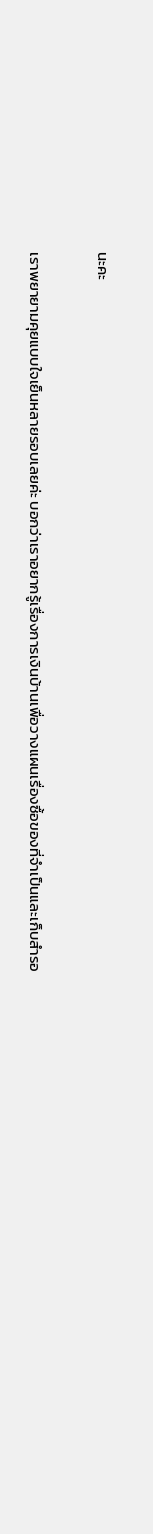นะคะ

เราพยายามคุยแบบใจเย็นหลายรอบเลยค่ะ บอกว่าเราอยากรู้เรื่องการเงินบ้านเพื่อวางแผนเรื่องซื้อของที่จำเป็นและเก็บสำรอ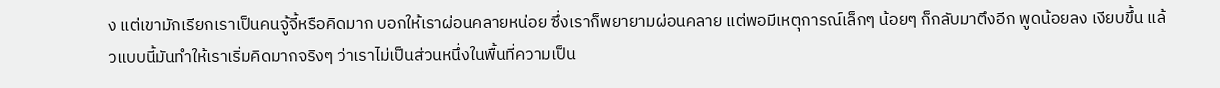ง แต่เขามักเรียกเราเป็นคนจู้จี้หรือคิดมาก บอกให้เราผ่อนคลายหน่อย ซึ่งเราก็พยายามผ่อนคลาย แต่พอมีเหตุการณ์เล็กๆ น้อยๆ ก็กลับมาตึงอีก พูดน้อยลง เงียบขึ้น แล้วแบบนี้มันทำให้เราเริ่มคิดมากจริงๆ ว่าเราไม่เป็นส่วนหนึ่งในพื้นที่ความเป็น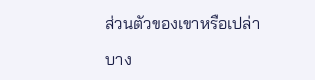ส่วนตัวของเขาหรือเปล่า

บาง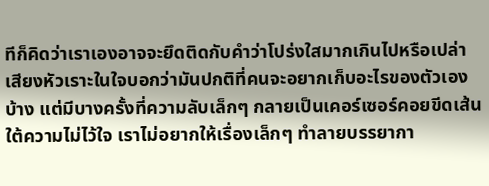ทีก็คิดว่าเราเองอาจจะยึดติดกับคำว่าโปร่งใสมากเกินไปหรือเปล่า เสียงหัวเราะในใจบอกว่ามันปกติที่คนจะอยากเก็บอะไรของตัวเองบ้าง แต่มีบางครั้งที่ความลับเล็กๆ กลายเป็นเคอร์เซอร์คอยขีดเส้นใต้ความไม่ไว้ใจ เราไม่อยากให้เรื่องเล็กๆ ทำลายบรรยากา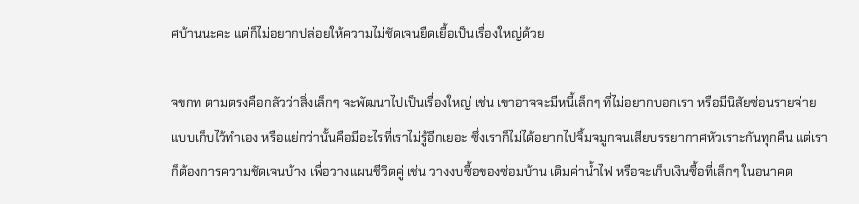ศบ้านนะคะ แต่ก็ไม่อยากปล่อยให้ความไม่ชัดเจนยืดเยื้อเป็นเรื่องใหญ่ด้วย

จขกท ตามตรงคือกลัวว่าสิ่งเล็กๆ จะพัฒนาไปเป็นเรื่องใหญ่ เช่น เขาอาจจะมีหนี้เล็กๆ ที่ไม่อยากบอกเรา หรือมีนิสัยซ่อนรายจ่ายแบบเก็บไว้ทำเอง หรือแย่กว่านั้นคือมีอะไรที่เราไม่รู้อีกเยอะ ซึ่งเราก็ไม่ได้อยากไปจิ้มจมูกจนเสียบรรยากาศหัวเราะกันทุกคืน แต่เราก็ต้องการความชัดเจนบ้าง เพื่อวางแผนชีวิตคู่ เช่น วางงบซื้อของซ่อมบ้าน เติมค่าน้ำไฟ หรือจะเก็บเงินซื้อที่เล็กๆ ในอนาคต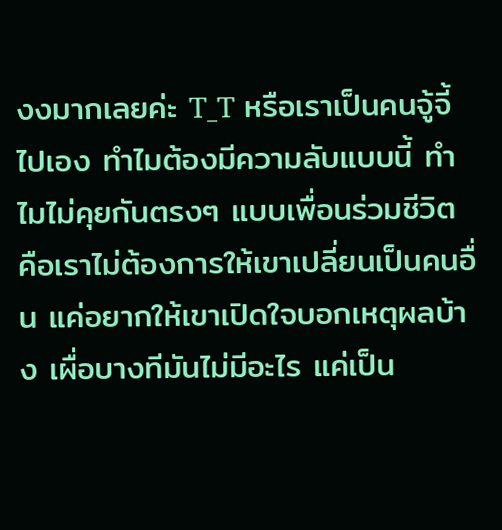งงมากเลยค่ะ T_T หรือเราเป็นคนจู้จี้ไปเอง ทำไมต้องมีความลับแบบนี้ ทำไมไม่คุยกันตรงๆ แบบเพื่อนร่วมชีวิต คือเราไม่ต้องการให้เขาเปลี่ยนเป็นคนอื่น แค่อยากให้เขาเปิดใจบอกเหตุผลบ้าง เผื่อบางทีมันไม่มีอะไร แค่เป็น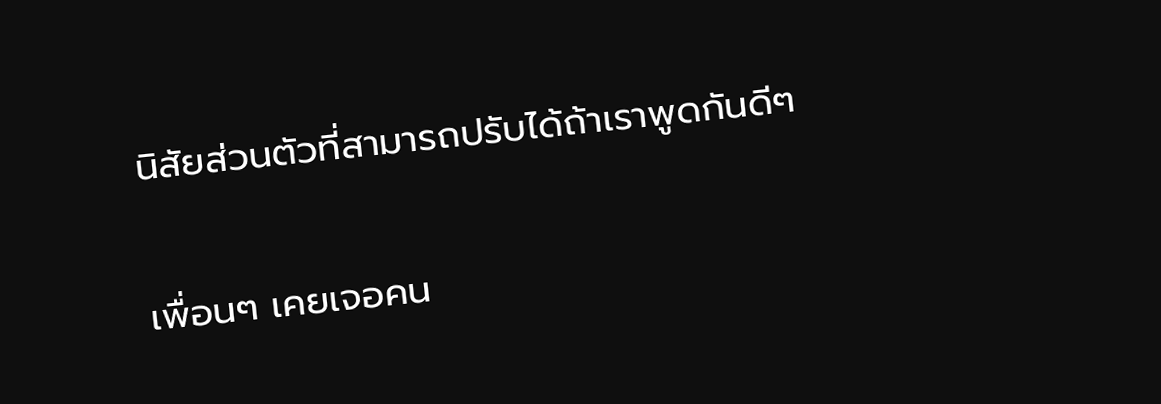นิสัยส่วนตัวที่สามารถปรับได้ถ้าเราพูดกันดีๆ

เพื่อนๆ เคยเจอคน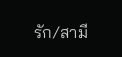รัก/สามี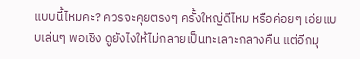แบบนี้ไหมคะ? ควรจะคุยตรงๆ ครั้งใหญ่ดีไหม หรือค่อยๆ เอ่ยแบบเล่นๆ พอเชิง ดูยังไงให้ไม่กลายเป็นทะเลาะกลางคืน แต่อีกมุ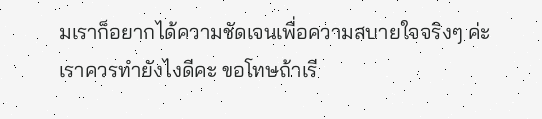มเราก็อยากได้ความชัดเจนเพื่อความสบายใจจริงๆ ค่ะ เราควรทำยังไงดีคะ ขอโทษถ้าเรี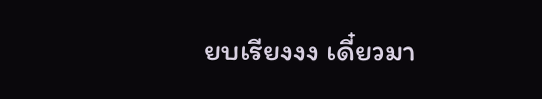ยบเรียงงง เดี๋ยวมา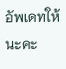อัพเดทให้นะคะ